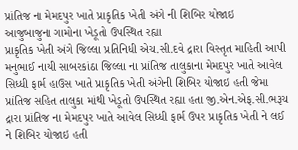પ્રાંતિજ ના મેમદપુર ખાતે પ્રાકૃતિક ખેતી અંગે ની શિબિર યોજાઇ
આજુબાજુના ગામોના ખેડૂતો ઉપસ્થિત રહ્યા
પ્રાકૃતિક ખેતી અંગે જિલ્લા પ્રતિનિધી એચ.સી.દવે દ્રારા વિસ્તૃત માહિતી આપી મનુભાઈ નાયી સાબરકાંઠા જિલ્લા ના પ્રાંતિજ તાલુકાના મેમદપુર ખાતે આવેલ સિધ્ધી ફાર્મ હાઉસ ખાતે પ્રાકૃતિક ખેતી અંગેની શિબિર યોજાઇ હતી જેમા પ્રાંતિજ સહિત તાલુકા માંથી ખેડૂતો ઉપસ્થિત રહ્યા હતા જી.એન.એફ.સી.ભરૂચ દ્રારા પ્રાંતિજ ના મેમદપુર ખાતે આવેલ સિધ્ધી ફાર્મ ઉપર પ્રાકૃતિક ખેતી ને લઈ ને શિબિર યોજાઇ હતી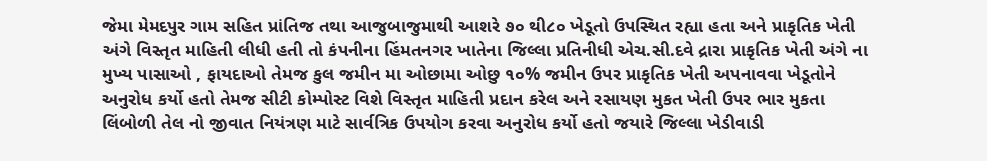જેમા મેમદપુર ગામ સહિત પ્રાંતિજ તથા આજુબાજુમાથી આશરે ૭૦ થી૮૦ ખેડૂતો ઉપસ્થિત રહ્યા હતા અને પ્રાકૃતિક ખેતી અંગે વિસ્તૃત માહિતી લીધી હતી તો કંપનીના હિંમતનગર ખાતેના જિલ્લા પ્રતિનીધી એચ.સી.દવે દ્રારા પ્રાકૃતિક ખેતી અંગે ના મુખ્ય પાસાઓ , ફાયદાઓ તેમજ કુલ જમીન મા ઓછામા ઓછુ ૧૦% જમીન ઉપર પ્રાકૃતિક ખેતી અપનાવવા ખેડૂતોને અનુરોધ કર્યો હતો તેમજ સીટી કોમ્પોસ્ટ વિશે વિસ્તૃત માહિતી પ્રદાન કરેલ અને રસાયણ મુકત ખેતી ઉપર ભાર મુકતા લિંબોળી તેલ નો જીવાત નિયંત્રણ માટે સાર્વત્રિક ઉપયોગ કરવા અનુરોધ કર્યો હતો જયારે જિલ્લા ખેડીવાડી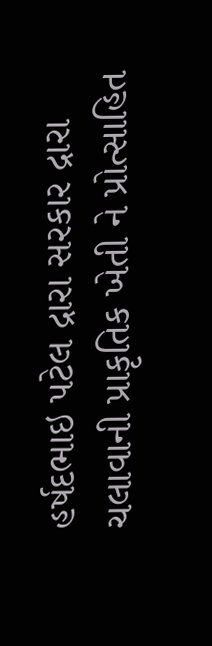હર્ષદભાઇ પટેલ દ્રારા સરકાર દ્રારા ચલાવાની પ્રાકૃતિક ખેતી ને પ્રોત્સાહિત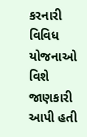કરનારી વિવિધ યોજનાઓ વિશે જાણકારી આપી હતી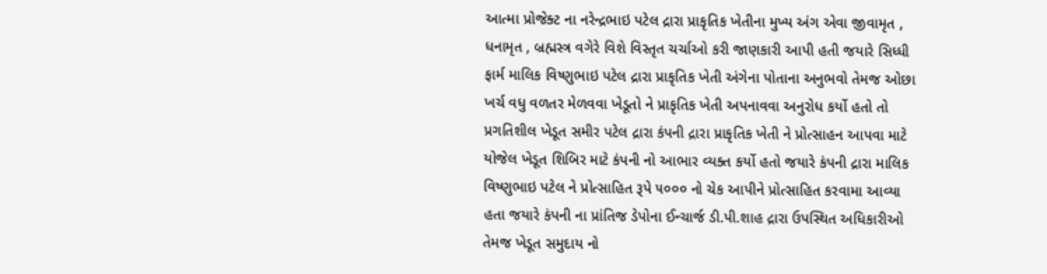આત્મા પ્રોજેક્ટ ના નરેન્દ્રભાઇ પટેલ દ્રારા પ્રાકૃતિક ખેતીના મુખ્ય અંગ એવા જીવામૃત , ધનામૃત , બ્રહ્મસ્ત્ર વગેરે વિશે વિસ્તૃત ચર્ચાઓ કરી જાણકારી આપી હતી જયારે સિધ્ધી ફાર્મ માલિક વિષ્ણુભાઇ પટેલ દ્રારા પ્રાકૃતિક ખેતી અંગેના પોતાના અનુભવો તેમજ ઓછા ખર્ચ વધુ વળતર મેળવવા ખેડૂતો ને પ્રાકૃતિક ખેતી અપનાવવા અનુરોધ કર્યો હતો તો પ્રગતિશીલ ખેડૂત સમીર પટેલ દ્રારા કંપની દ્રારા પ્રાકૃતિક ખેતી ને પ્રોત્સાહન આપવા માટે યોજેલ ખેડૂત શિબિર માટે કંપની નો આભાર વ્યક્ત કર્યો હતો જયારે કંપની દ્રારા માલિક વિષ્ણુભાઇ પટેલ ને પ્રોત્સાહિત રૂપે ૫૦૦૦ નો ચેક આપીને પ્રોત્સાહિત કરવામા આવ્યા હતા જયારે કંપની ના પ્રાંતિજ ડેપોના ઈન્ચાર્જ ડી.પી.શાહ દ્રારા ઉપસ્થિત અધિકારીઓ તેમજ ખેડૂત સમુદાય નો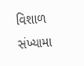વિશાળ સંખ્યામા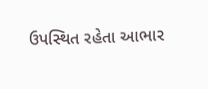ઉપસ્થિત રહેતા આભાર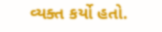વ્યક્ત કર્યો હતો.